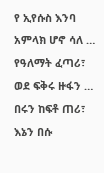የ ኢየሱስ እንባ
አምላክ ሆኖ ሳለ … የዓለማት ፈጣሪ፣
ወደ ፍቅሩ ዙፋን … በሩን ከፍቶ ጠሪ፣
እኔን በሱ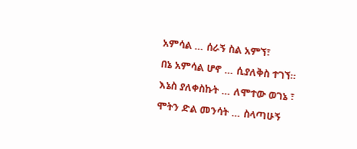አምሳል … ሰራኝ ስል አምኘ፣
በኔ አምሳል ሆኖ … ሲያለቅስ ተገኘ።
እኔስ ያለቀስኩት … ለሞተው ወገኔ ፣
ሞትን ድል መንሳት … ስላጣሁኝ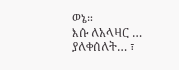ወኔ።
እሱ ለአላዛር … ያለቀሰለት… ፣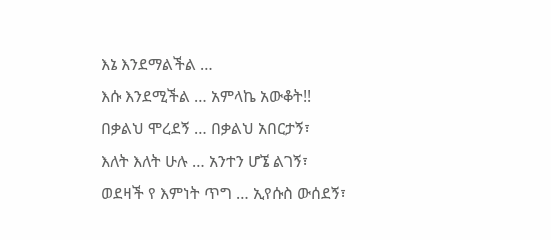እኔ እንደማልችል …
እሱ እንደሚችል … አምላኬ አውቆት!!
በቃልህ ሞረደኝ … በቃልህ አበርታኝ፣
እለት እለት ሁሉ … አንተን ሆኜ ልገኝ፣
ወደዛች የ እምነት ጥግ … ኢየሱስ ውሰደኝ፣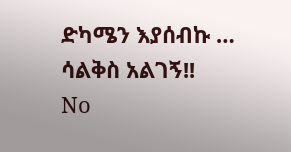ድካሜን እያሰብኩ … ሳልቅስ አልገኝ!!
No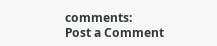comments:
Post a Comment